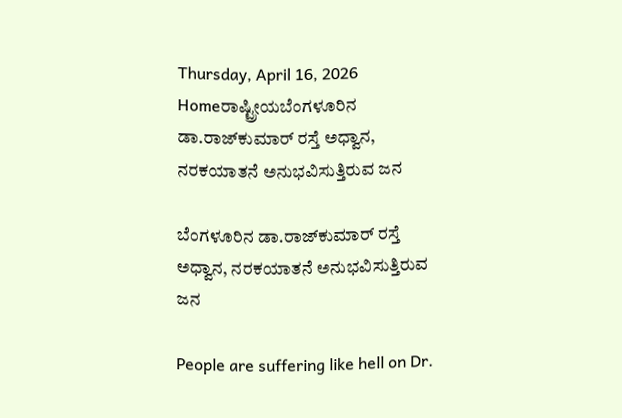Thursday, April 16, 2026
Homeರಾಷ್ಟ್ರೀಯಬೆಂಗಳೂರಿನ ಡಾ.ರಾಜ್‌ಕುಮಾರ್‌ ರಸ್ತೆ ಅಧ್ವಾನ, ನರಕಯಾತನೆ ಅನುಭವಿಸುತ್ತಿರುವ ಜನ

ಬೆಂಗಳೂರಿನ ಡಾ.ರಾಜ್‌ಕುಮಾರ್‌ ರಸ್ತೆ ಅಧ್ವಾನ, ನರಕಯಾತನೆ ಅನುಭವಿಸುತ್ತಿರುವ ಜನ

People are suffering like hell on Dr.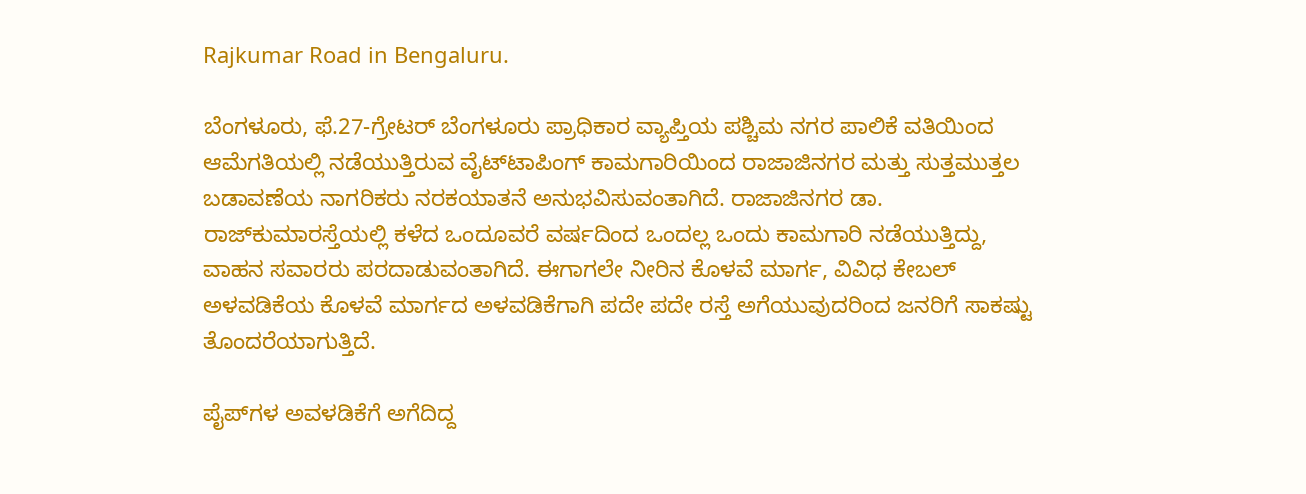Rajkumar Road in Bengaluru.

ಬೆಂಗಳೂರು, ಫೆ.27-ಗ್ರೇಟರ್‌ ಬೆಂಗಳೂರು ಪ್ರಾಧಿಕಾರ ವ್ಯಾಪ್ತಿಯ ಪಶ್ಚಿಮ ನಗರ ಪಾಲಿಕೆ ವತಿಯಿಂದ ಆಮೆಗತಿಯಲ್ಲಿ ನಡೆಯುತ್ತಿರುವ ವೈಟ್‌ಟಾಪಿಂಗ್‌ ಕಾಮಗಾರಿಯಿಂದ ರಾಜಾಜಿನಗರ ಮತ್ತು ಸುತ್ತಮುತ್ತಲ ಬಡಾವಣೆಯ ನಾಗರಿಕರು ನರಕಯಾತನೆ ಅನುಭವಿಸುವಂತಾಗಿದೆ. ರಾಜಾಜಿನಗರ ಡಾ. ರಾಜ್‌ಕುಮಾರಸ್ತೆಯಲ್ಲಿ ಕಳೆದ ಒಂದೂವರೆ ವರ್ಷದಿಂದ ಒಂದಲ್ಲ ಒಂದು ಕಾಮಗಾರಿ ನಡೆಯುತ್ತಿದ್ದು, ವಾಹನ ಸವಾರರು ಪರದಾಡುವಂತಾಗಿದೆ. ಈಗಾಗಲೇ ನೀರಿನ ಕೊಳವೆ ಮಾರ್ಗ, ವಿವಿಧ ಕೇಬಲ್‌ ಅಳವಡಿಕೆಯ ಕೊಳವೆ ಮಾರ್ಗದ ಅಳವಡಿಕೆಗಾಗಿ ಪದೇ ಪದೇ ರಸ್ತೆ ಅಗೆಯುವುದರಿಂದ ಜನರಿಗೆ ಸಾಕಷ್ಟು ತೊಂದರೆಯಾಗುತ್ತಿದೆ.

ಪೈಪ್‌ಗಳ ಅವಳಡಿಕೆಗೆ ಅಗೆದಿದ್ದ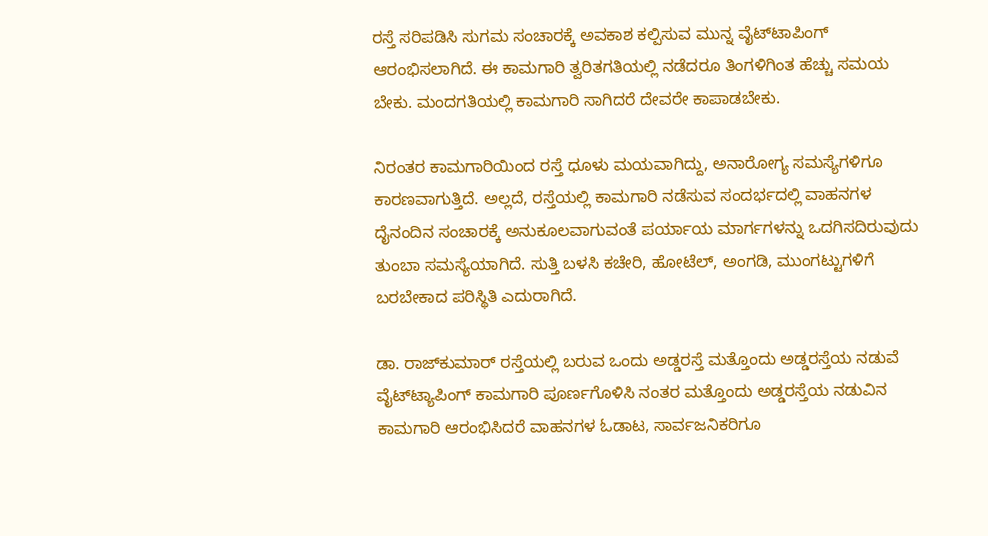ರಸ್ತೆ ಸರಿಪಡಿಸಿ ಸುಗಮ ಸಂಚಾರಕ್ಕೆ ಅವಕಾಶ ಕಲ್ಪಿಸುವ ಮುನ್ನ ವೈಟ್‌ಟಾಪಿಂಗ್‌ ಆರಂಭಿಸಲಾಗಿದೆ. ಈ ಕಾಮಗಾರಿ ತ್ವರಿತಗತಿಯಲ್ಲಿ ನಡೆದರೂ ತಿಂಗಳಿಗಿಂತ ಹೆಚ್ಚು ಸಮಯ ಬೇಕು. ಮಂದಗತಿಯಲ್ಲಿ ಕಾಮಗಾರಿ ಸಾಗಿದರೆ ದೇವರೇ ಕಾಪಾಡಬೇಕು.

ನಿರಂತರ ಕಾಮಗಾರಿಯಿಂದ ರಸ್ತೆ ಧೂಳು ಮಯವಾಗಿದ್ದು, ಅನಾರೋಗ್ಯ ಸಮಸ್ಯೆಗಳಿಗೂ ಕಾರಣವಾಗುತ್ತಿದೆ. ಅಲ್ಲದೆ, ರಸ್ತೆಯಲ್ಲಿ ಕಾಮಗಾರಿ ನಡೆಸುವ ಸಂದರ್ಭದಲ್ಲಿ ವಾಹನಗಳ ದೈನಂದಿನ ಸಂಚಾರಕ್ಕೆ ಅನುಕೂಲವಾಗುವಂತೆ ಪರ್ಯಾಯ ಮಾರ್ಗಗಳನ್ನು ಒದಗಿಸದಿರುವುದು ತುಂಬಾ ಸಮಸ್ಯೆಯಾಗಿದೆ. ಸುತ್ತಿ ಬಳಸಿ ಕಚೇರಿ, ಹೋಟೆಲ್‌, ಅಂಗಡಿ, ಮುಂಗಟ್ಟುಗಳಿಗೆ ಬರಬೇಕಾದ ಪರಿಸ್ಥಿತಿ ಎದುರಾಗಿದೆ.

ಡಾ. ರಾಜ್‌ಕುಮಾರ್‌ ರಸ್ತೆಯಲ್ಲಿ ಬರುವ ಒಂದು ಅಡ್ಡರಸ್ತೆ ಮತ್ತೊಂದು ಅಡ್ಡರಸ್ತೆಯ ನಡುವೆ ವೈಟ್‌ಟ್ಯಾಪಿಂಗ್‌ ಕಾಮಗಾರಿ ಪೂರ್ಣಗೊಳಿಸಿ ನಂತರ ಮತ್ತೊಂದು ಅಡ್ಡರಸ್ತೆಯ ನಡುವಿನ ಕಾಮಗಾರಿ ಆರಂಭಿಸಿದರೆ ವಾಹನಗಳ ಓಡಾಟ, ಸಾರ್ವಜನಿಕರಿಗೂ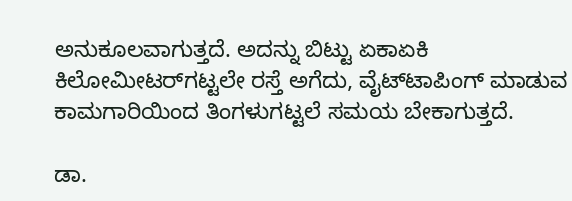ಅನುಕೂಲವಾಗುತ್ತದೆ. ಅದನ್ನು ಬಿಟ್ಟು ಏಕಾಏಕಿ ಕಿಲೋಮೀಟರ್‌ಗಟ್ಟಲೇ ರಸ್ತೆ ಅಗೆದು, ವೈಟ್‌ಟಾಪಿಂಗ್‌ ಮಾಡುವ ಕಾಮಗಾರಿಯಿಂದ ತಿಂಗಳುಗಟ್ಟಲೆ ಸಮಯ ಬೇಕಾಗುತ್ತದೆ.

ಡಾ.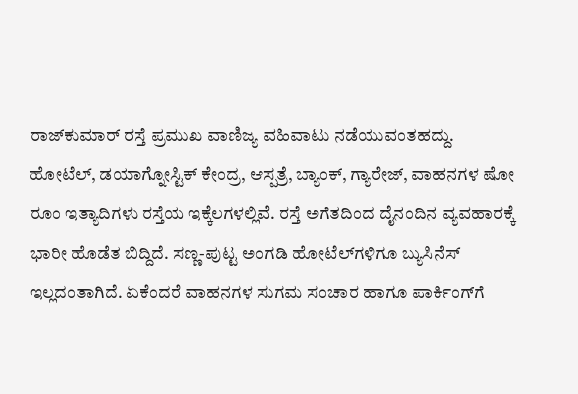ರಾಜ್‌ಕುಮಾರ್‌ ರಸ್ತೆ ಪ್ರಮುಖ ವಾಣಿಜ್ಯ ವಹಿವಾಟು ನಡೆಯುವಂತಹದ್ದು. ಹೋಟೆಲ್‌, ಡಯಾಗ್ನೋಸ್ಟಿಕ್‌ ಕೇಂದ್ರ, ಆಸ್ಪತ್ರೆ, ಬ್ಯಾಂಕ್‌, ಗ್ಯಾರೇಜ್‌, ವಾಹನಗಳ ಷೋ ರೂಂ ಇತ್ಯಾದಿಗಳು ರಸ್ತೆಯ ಇಕ್ಕೆಲಗಳಲ್ಲಿವೆ. ರಸ್ತೆ ಅಗೆತದಿಂದ ದೈನಂದಿನ ವ್ಯವಹಾರಕ್ಕೆ ಭಾರೀ ಹೊಡೆತ ಬಿದ್ದಿದೆ. ಸಣ್ಣ-ಪುಟ್ಟ ಅಂಗಡಿ ಹೋಟೆಲ್‌ಗಳಿಗೂ ಬ್ಯುಸಿನೆಸ್‌‍ ಇಲ್ಲದಂತಾಗಿದೆ. ಏಕೆಂದರೆ ವಾಹನಗಳ ಸುಗಮ ಸಂಚಾರ ಹಾಗೂ ಪಾರ್ಕಿಂಗ್‌ಗೆ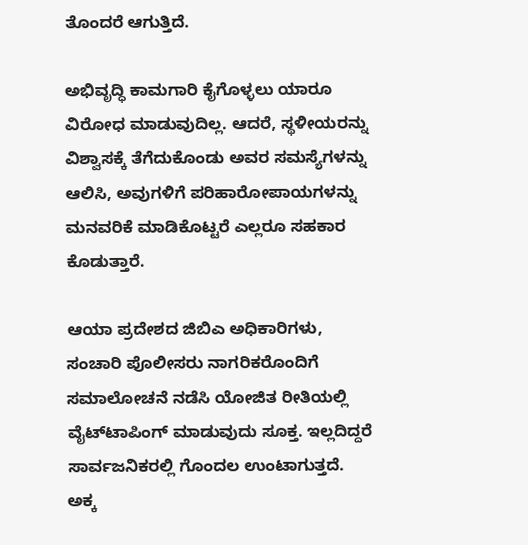ತೊಂದರೆ ಆಗುತ್ತಿದೆ.

ಅಭಿವೃದ್ಧಿ ಕಾಮಗಾರಿ ಕೈಗೊಳ್ಳಲು ಯಾರೂ ವಿರೋಧ ಮಾಡುವುದಿಲ್ಲ. ಆದರೆ, ಸ್ಥಳೀಯರನ್ನು ವಿಶ್ವಾಸಕ್ಕೆ ತೆಗೆದುಕೊಂಡು ಅವರ ಸಮಸ್ಯೆಗಳನ್ನು ಆಲಿಸಿ, ಅವುಗಳಿಗೆ ಪರಿಹಾರೋಪಾಯಗಳನ್ನು ಮನವರಿಕೆ ಮಾಡಿಕೊಟ್ಟರೆ ಎಲ್ಲರೂ ಸಹಕಾರ ಕೊಡುತ್ತಾರೆ.

ಆಯಾ ಪ್ರದೇಶದ ಜಿಬಿಎ ಅಧಿಕಾರಿಗಳು, ಸಂಚಾರಿ ಪೊಲೀಸರು ನಾಗರಿಕರೊಂದಿಗೆ ಸಮಾಲೋಚನೆ ನಡೆಸಿ ಯೋಜಿತ ರೀತಿಯಲ್ಲಿ ವೈಟ್‌ಟಾಪಿಂಗ್‌ ಮಾಡುವುದು ಸೂಕ್ತ. ಇಲ್ಲದಿದ್ದರೆ ಸಾರ್ವಜನಿಕರಲ್ಲಿ ಗೊಂದಲ ಉಂಟಾಗುತ್ತದೆ. ಅಕ್ಕ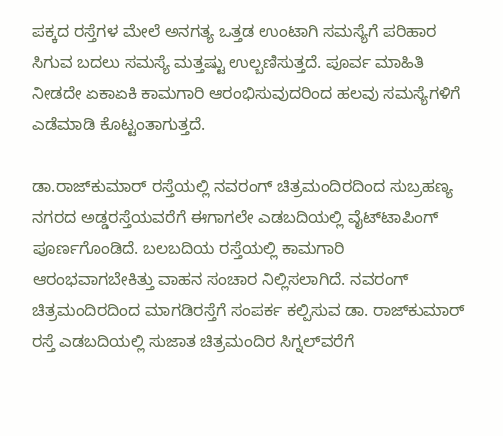ಪಕ್ಕದ ರಸ್ತೆಗಳ ಮೇಲೆ ಅನಗತ್ಯ ಒತ್ತಡ ಉಂಟಾಗಿ ಸಮಸ್ಯೆಗೆ ಪರಿಹಾರ ಸಿಗುವ ಬದಲು ಸಮಸ್ಯೆ ಮತ್ತಷ್ಟು ಉಲ್ಬಣಿಸುತ್ತದೆ. ಪೂರ್ವ ಮಾಹಿತಿ ನೀಡದೇ ಏಕಾಏಕಿ ಕಾಮಗಾರಿ ಆರಂಭಿಸುವುದರಿಂದ ಹಲವು ಸಮಸ್ಯೆಗಳಿಗೆ ಎಡೆಮಾಡಿ ಕೊಟ್ಟಂತಾಗುತ್ತದೆ.

ಡಾ.ರಾಜ್‌ಕುಮಾರ್‌ ರಸ್ತೆಯಲ್ಲಿ ನವರಂಗ್‌ ಚಿತ್ರಮಂದಿರದಿಂದ ಸುಬ್ರಹಣ್ಯ ನಗರದ ಅಡ್ಡರಸ್ತೆಯವರೆಗೆ ಈಗಾಗಲೇ ಎಡಬದಿಯಲ್ಲಿ ವೈಟ್‌ಟಾಪಿಂಗ್‌ ಪೂರ್ಣಗೊಂಡಿದೆ. ಬಲಬದಿಯ ರಸ್ತೆಯಲ್ಲಿ ಕಾಮಗಾರಿ ಆರಂಭವಾಗಬೇಕಿತ್ತು ವಾಹನ ಸಂಚಾರ ನಿಲ್ಲಿಸಲಾಗಿದೆ. ನವರಂಗ್‌ ಚಿತ್ರಮಂದಿರದಿಂದ ಮಾಗಡಿರಸ್ತೆಗೆ ಸಂಪರ್ಕ ಕಲ್ಪಿಸುವ ಡಾ. ರಾಜ್‌ಕುಮಾರ್‌ ರಸ್ತೆ ಎಡಬದಿಯಲ್ಲಿ ಸುಜಾತ ಚಿತ್ರಮಂದಿರ ಸಿಗ್ನಲ್‌ವರೆಗೆ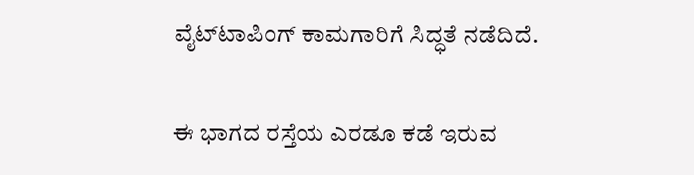ವೈಟ್‌ಟಾಪಿಂಗ್‌ ಕಾಮಗಾರಿಗೆ ಸಿದ್ಧತೆ ನಡೆದಿದೆ.

ಈ ಭಾಗದ ರಸ್ತೆಯ ಎರಡೂ ಕಡೆ ಇರುವ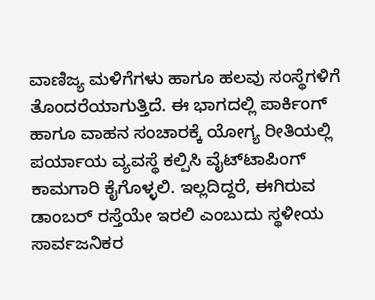ವಾಣಿಜ್ಯ ಮಳಿಗೆಗಳು ಹಾಗೂ ಹಲವು ಸಂಸ್ಥೆಗಳಿಗೆ ತೊಂದರೆಯಾಗುತ್ತಿದೆ. ಈ ಭಾಗದಲ್ಲಿ ಪಾರ್ಕಿಂಗ್‌ ಹಾಗೂ ವಾಹನ ಸಂಚಾರಕ್ಕೆ ಯೋಗ್ಯ ರೀತಿಯಲ್ಲಿ ಪರ್ಯಾಯ ವ್ಯವಸ್ಥೆ ಕಲ್ಪಿಸಿ ವೈಟ್‌ಟಾಪಿಂಗ್‌ ಕಾಮಗಾರಿ ಕೈಗೊಳ್ಳಲಿ. ಇಲ್ಲದಿದ್ದರೆ, ಈಗಿರುವ ಡಾಂಬರ್‌ ರಸ್ತೆಯೇ ಇರಲಿ ಎಂಬುದು ಸ್ಥಳೀಯ ಸಾರ್ವಜನಿಕರ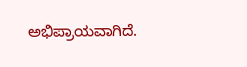ಅಭಿಪ್ರಾಯವಾಗಿದೆ.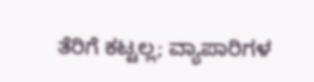ತೆರಿಗೆ ಕಟ್ಟಲ್ಲ; ವ್ಯಾಪಾರಿಗಳ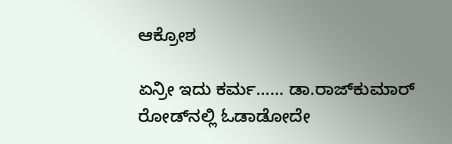ಆಕ್ರೋಶ

ಏನ್ರೀ ಇದು ಕರ್ಮ…… ಡಾ.ರಾಜ್‌ಕುಮಾರ್‌ ರೋಡ್‌ನಲ್ಲಿ ಓಡಾಡೋದೇ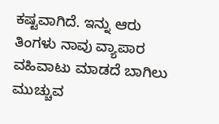ಕಷ್ಟವಾಗಿದೆ. ಇನ್ನು ಆರು ತಿಂಗಳು ನಾವು ವ್ಯಾಪಾರ ವಹಿವಾಟು ಮಾಡದೆ ಬಾಗಿಲು ಮುಚ್ಚುವ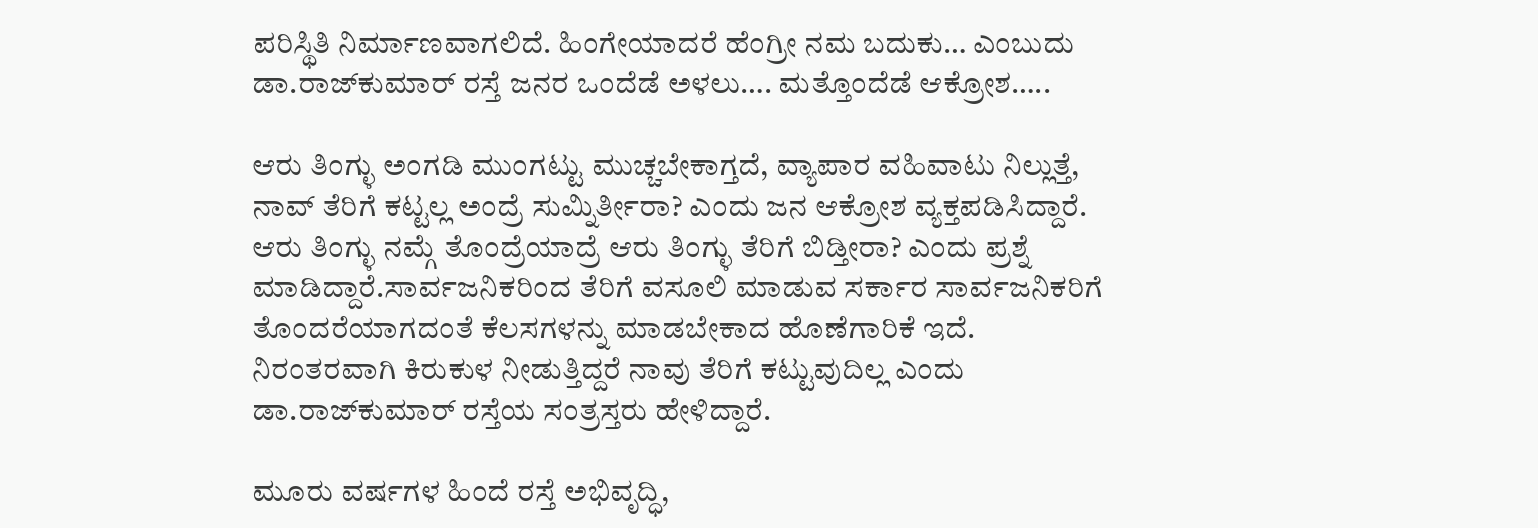ಪರಿಸ್ಥಿತಿ ನಿರ್ಮಾಣವಾಗಲಿದೆ. ಹಿಂಗೇಯಾದರೆ ಹೆಂಗ್ರೀ ನಮ ಬದುಕು… ಎಂಬುದು ಡಾ.ರಾಜ್‌ಕುಮಾರ್‌ ರಸ್ತೆ ಜನರ ಒಂದೆಡೆ ಅಳಲು…. ಮತ್ತೊಂದೆಡೆ ಆಕ್ರೋಶ…..

ಆರು ತಿಂಗ್ಳು ಅಂಗಡಿ ಮುಂಗಟ್ಟು ಮುಚ್ಚಬೇಕಾಗ್ತದೆ, ವ್ಯಾಪಾರ ವಹಿವಾಟು ನಿಲ್ಲುತ್ತೆ, ನಾವ್‌ ತೆರಿಗೆ ಕಟ್ಟಲ್ಲ ಅಂದ್ರೆ ಸುಮ್ನಿರ್ತೀರಾ? ಎಂದು ಜನ ಆಕ್ರೋಶ ವ್ಯಕ್ತಪಡಿಸಿದ್ದಾರೆ. ಆರು ತಿಂಗ್ಳು ನಮ್ಗೆ ತೊಂದ್ರೆಯಾದ್ರೆ ಆರು ತಿಂಗ್ಳು ತೆರಿಗೆ ಬಿಡ್ತೀರಾ? ಎಂದು ಪ್ರಶ್ನೆ ಮಾಡಿದ್ದಾರೆ.ಸಾರ್ವಜನಿಕರಿಂದ ತೆರಿಗೆ ವಸೂಲಿ ಮಾಡುವ ಸರ್ಕಾರ ಸಾರ್ವಜನಿಕರಿಗೆ ತೊಂದರೆಯಾಗದಂತೆ ಕೆಲಸಗಳನ್ನು ಮಾಡಬೇಕಾದ ಹೊಣೆಗಾರಿಕೆ ಇದೆ. ನಿರಂತರವಾಗಿ ಕಿರುಕುಳ ನೀಡುತ್ತಿದ್ದರೆ ನಾವು ತೆರಿಗೆ ಕಟ್ಟುವುದಿಲ್ಲ ಎಂದು ಡಾ.ರಾಜ್‌ಕುಮಾರ್‌ ರಸ್ತೆಯ ಸಂತ್ರಸ್ತರು ಹೇಳಿದ್ದಾರೆ.

ಮೂರು ವರ್ಷಗಳ ಹಿಂದೆ ರಸ್ತೆ ಅಭಿವೃದ್ಧಿ,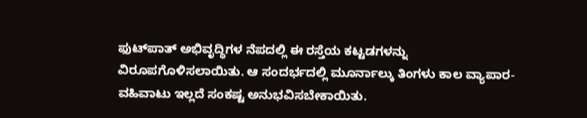ಫುಟ್‌ಪಾತ್‌ ಅಭಿವೃದ್ಧಿಗಳ ನೆಪದಲ್ಲಿ ಈ ರಸ್ತೆಯ ಕಟ್ಟಡಗಳನ್ನು ವಿರೂಪಗೊಳಿಸಲಾಯಿತು. ಆ ಸಂದರ್ಭದಲ್ಲಿ ಮೂರ್ನಾಲ್ಕು ತಿಂಗಳು ಕಾಲ ವ್ಯಾಪಾರ-ವಹಿವಾಟು ಇಲ್ಲದೆ ಸಂಕಷ್ಟ ಅನುಭವಿಸಬೇಕಾಯಿತು.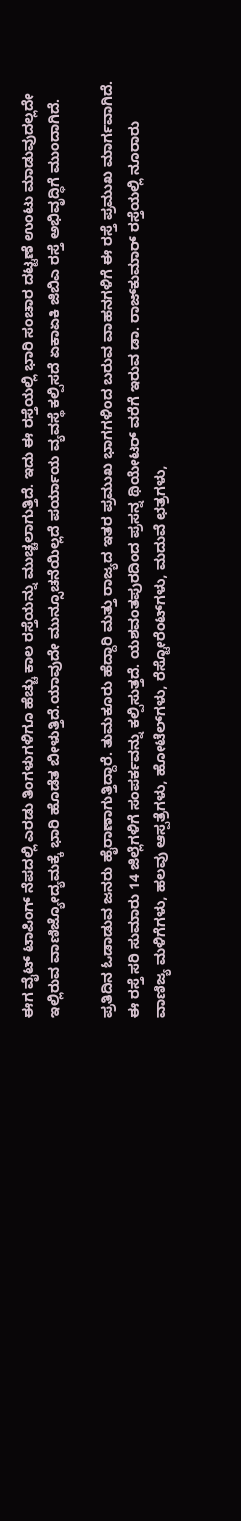ಈಗ ವೈಟ್‌ ಟಾಪಿಂಗ್‌ ನೆಪದಲ್ಲಿ ಎರಡು ತಿಂಗಳುಗಳಿಗೂ ಹೆಚ್ಚು ಕಾಲ ರಸ್ತೆಯನ್ನು ಮುಚ್ಚಲಾಗುತ್ತಿದೆ. ಇದು ಈ ರಸ್ತೆಯಲ್ಲಿ ಭಾರಿ ಸಂಚಾರ ದಟ್ಟಣೆ ಉಂಟು ಮಾಡುವುದಲ್ಲದೇ ಇಲ್ಲಿರುವ ವಾಣಿಜ್ಯೋದ್ಯಮಕ್ಕೆ ಭಾರಿ ಹೊಡೆತ ಬೀಳುತ್ತಿದೆ.ಯಾವುದೇ ಮುನ್ಸೂಚನೆಯಿಲ್ಲದೆ ಪರ್ಯಾಯ ವ್ಯವಸ್ಥೆ ಕಲ್ಪಿಸದೆ ಏಕಾಏಕಿ ಜಿಬಿಎ ರಸ್ತೆ ಅಭಿವೃದ್ಧಿಗೆ ಮುಂದಾಗಿದೆ.

ಪ್ರತಿದಿನ ಓಡಾಡುವ ಜನರು ಹೈರಾಣಾಗುತ್ತಿದ್ದಾರೆ. ತುಮಕೂರು ಹೆದ್ದಾರಿ ಮತ್ತು ರಾಜ್ಯದ ಇತರ ಪ್ರಮುಖ ಭಾಗಗಳಿಂದ ಬರುವ ವಾಹನಗಳಿಗೆ ಈ ರಸ್ತೆ ಪ್ರಮುಖ ಮಾರ್ಗವಾಗಿದೆ. ಈ ರಸ್ತೆ ಸರಿ ಸುಮಾರು 14 ಜಿಲ್ಲೆಗಳಿಗೆ ಸಂಪರ್ಕವನ್ನು ಕಲ್ಪಿಸುತ್ತದೆ. ಯಶವಂತಪುರದಿಂದ ಪ್ರಸನ್ನ ಥಿಯೇಟರ್‌ ವರೆಗೆ ಇರುವ ಡಾ. ರಾಜ್‌ಕುಮಾರ್‌ ರಸ್ತೆಯಲ್ಲಿ ನೂರಾರು ವಾಣಿಜ್ಯ ಮಳಿಗೆಗಳು, ಹಲವು ಆಸ್ಪತ್ರೆಗಳು, ಹೋಟೆಲ್‌ಗಳು, ರೆಸ್ಟೋರೆಂಟ್‌ಗಳು, ಮದುವೆ ಛತ್ರಗಳು,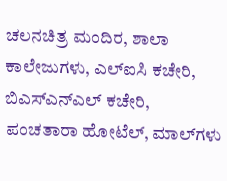ಚಲನಚಿತ್ರ ಮಂದಿರ, ಶಾಲಾ ಕಾಲೇಜುಗಳು, ಎಲ್‌ಐಸಿ ಕಚೇರಿ, ಬಿಎಸ್‌‍ಎನ್‌ಎಲ್‌ ಕಚೇರಿ, ಪಂಚತಾರಾ ಹೋಟೆಲ್‌, ಮಾಲ್‌ಗಳು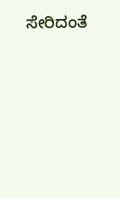ಸೇರಿದಂತೆ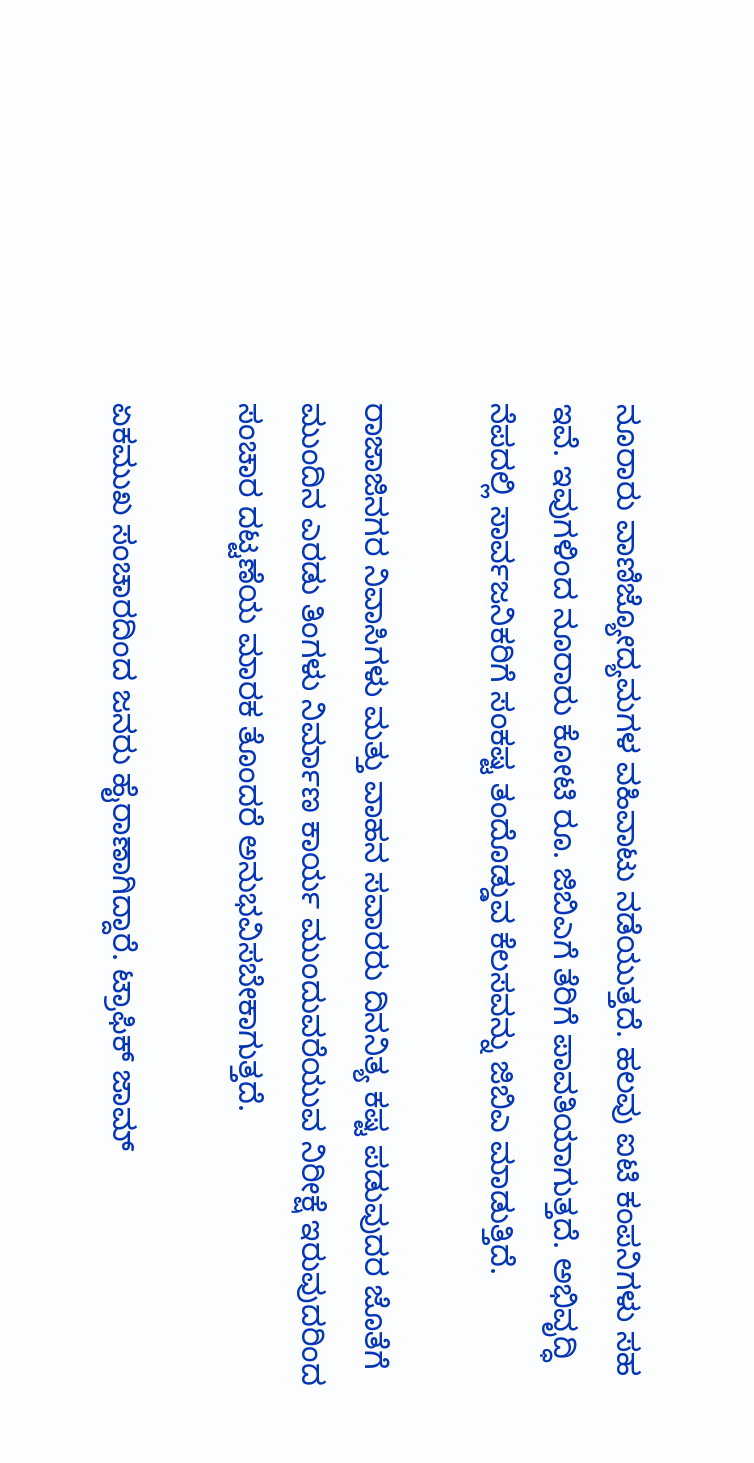ನೂರಾರು ವಾಣಿಜ್ಯೋದ್ಯಮಗಳ ವಹಿವಾಟು ನಡೆಯುತ್ತದೆ. ಹಲವು ಐಟಿ ಕಂಪನಿಗಳು ಸಹ ಇವೆ. ಇವುಗಳಿಂದ ನೂರಾರು ಕೋಟಿ ರೂ. ಜಿಬಿಎಗೆ ತೆರಿಗೆ ಪಾವತಿಯಾಗುತ್ತದೆ. ಅಭಿವೃದ್ಧಿ ನೆಪದಲ್ಲಿ ಸಾರ್ವಜನಿಕರಿಗೆ ಸಂಕಷ್ಟ ತಂದೊಡ್ಡುವ ಕೆಲಸವನ್ನು ಜಿಬಿಎ ಮಾಡುತ್ತಿದೆ.

ರಾಜಾಜಿನಗರ ನಿವಾಸಿಗಳು ಮತ್ತು ವಾಹನ ಸವಾರರು ದಿನನಿತ್ಯ ಕಷ್ಟ ಪಡುವುದರ ಜೊತೆಗೆ ಮುಂದಿನ ಎರಡು ತಿಂಗಳು ನಿರ್ಮಾಣ ಕಾರ್ಯ ಮುಂದುವರೆಯುವ ನಿರೀಕ್ಷೆ ಇರುವುದರಿಂದ ಸಂಚಾರ ದಟ್ಟಣೆಯ ಮಾರಕ ತೊಂದರೆ ಅನುಭವಿಸಬೇಕಾಗುತ್ತದೆ.

ಏಕಮುಖ ಸಂಚಾರದಿಂದ ಜನರು ಹೈರಾಣಾಗಿದ್ದಾರೆ. ಟ್ರಾಫಿಕ್‌ ಜಾಮ್‌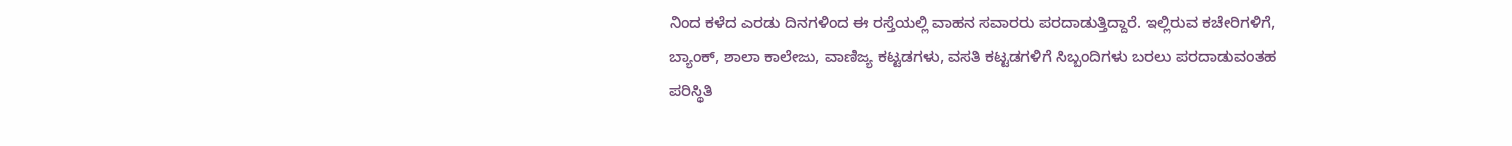ನಿಂದ ಕಳೆದ ಎರಡು ದಿನಗಳಿಂದ ಈ ರಸ್ತೆಯಲ್ಲಿ ವಾಹನ ಸವಾರರು ಪರದಾಡುತ್ತಿದ್ದಾರೆ. ಇಲ್ಲಿರುವ ಕಚೇರಿಗಳಿಗೆ, ಬ್ಯಾಂಕ್‌, ಶಾಲಾ ಕಾಲೇಜು, ವಾಣಿಜ್ಯ ಕಟ್ಟಡಗಳು, ವಸತಿ ಕಟ್ಟಡಗಳಿಗೆ ಸಿಬ್ಬಂದಿಗಳು ಬರಲು ಪರದಾಡುವಂತಹ ಪರಿಸ್ಥಿತಿ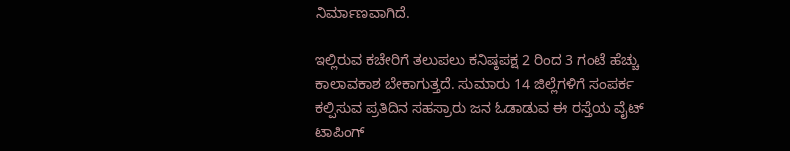ನಿರ್ಮಾಣವಾಗಿದೆ.

ಇಲ್ಲಿರುವ ಕಚೇರಿಗೆ ತಲುಪಲು ಕನಿಷ್ಠಪಕ್ಷ 2 ರಿಂದ 3 ಗಂಟೆ ಹೆಚ್ಚು ಕಾಲಾವಕಾಶ ಬೇಕಾಗುತ್ತದೆ. ಸುಮಾರು 14 ಜಿಲ್ಲೆಗಳಿಗೆ ಸಂಪರ್ಕ ಕಲ್ಪಿಸುವ ಪ್ರತಿದಿನ ಸಹಸ್ರಾರು ಜನ ಓಡಾಡುವ ಈ ರಸ್ತೆಯ ವೈಟ್‌ ಟಾಪಿಂಗ್‌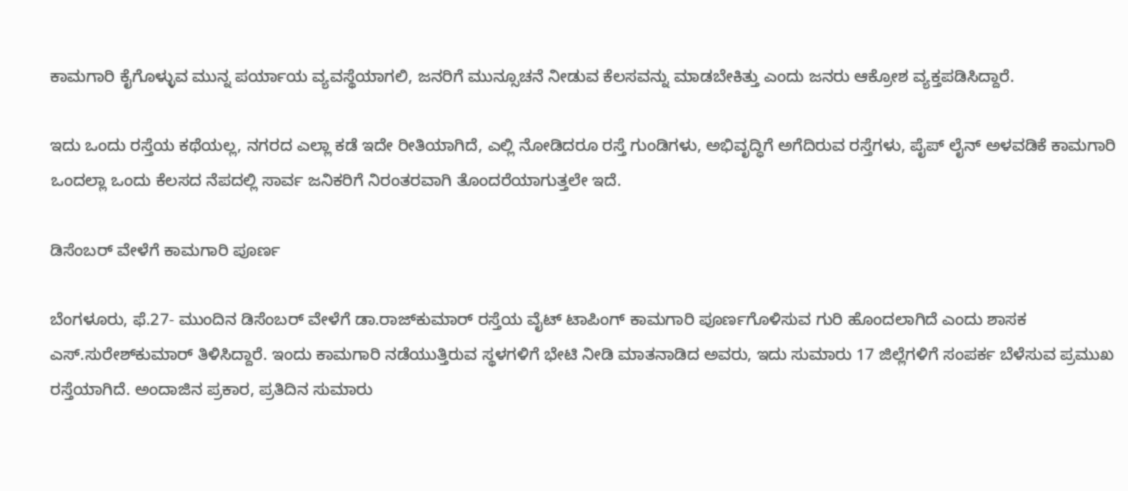ಕಾಮಗಾರಿ ಕೈಗೊಳ್ಳುವ ಮುನ್ನ ಪರ್ಯಾಯ ವ್ಯವಸ್ಥೆಯಾಗಲಿ, ಜನರಿಗೆ ಮುನ್ಸೂಚನೆ ನೀಡುವ ಕೆಲಸವನ್ನು ಮಾಡಬೇಕಿತ್ತು ಎಂದು ಜನರು ಆಕ್ರೋಶ ವ್ಯಕ್ತಪಡಿಸಿದ್ದಾರೆ.

ಇದು ಒಂದು ರಸ್ತೆಯ ಕಥೆಯಲ್ಲ, ನಗರದ ಎಲ್ಲಾ ಕಡೆ ಇದೇ ರೀತಿಯಾಗಿದೆ, ಎಲ್ಲಿ ನೋಡಿದರೂ ರಸ್ತೆ ಗುಂಡಿಗಳು, ಅಭಿವೃದ್ಧಿಗೆ ಅಗೆದಿರುವ ರಸ್ತೆಗಳು, ಪೈಪ್‌ ಲೈನ್‌ ಅಳವಡಿಕೆ ಕಾಮಗಾರಿ ಒಂದಲ್ಲಾ ಒಂದು ಕೆಲಸದ ನೆಪದಲ್ಲಿ ಸಾರ್ವ ಜನಿಕರಿಗೆ ನಿರಂತರವಾಗಿ ತೊಂದರೆಯಾಗುತ್ತಲೇ ಇದೆ.

ಡಿಸೆಂಬರ್‌ ವೇಳೆಗೆ ಕಾಮಗಾರಿ ಪೂರ್ಣ

ಬೆಂಗಳೂರು, ಫೆ.27- ಮುಂದಿನ ಡಿಸೆಂಬರ್‌ ವೇಳೆಗೆ ಡಾ.ರಾಜ್‌ಕುಮಾರ್‌ ರಸ್ತೆಯ ವೈಟ್‌ ಟಾಪಿಂಗ್‌ ಕಾಮಗಾರಿ ಪೂರ್ಣಗೊಳಿಸುವ ಗುರಿ ಹೊಂದಲಾಗಿದೆ ಎಂದು ಶಾಸಕ ಎಸ್‌‍.ಸುರೇಶ್‌ಕುಮಾರ್‌ ತಿಳಿಸಿದ್ದಾರೆ. ಇಂದು ಕಾಮಗಾರಿ ನಡೆಯುತ್ತಿರುವ ಸ್ಥಳಗಳಿಗೆ ಭೇಟಿ ನೀಡಿ ಮಾತನಾಡಿದ ಅವರು, ಇದು ಸುಮಾರು 17 ಜಿಲ್ಲೆಗಳಿಗೆ ಸಂಪರ್ಕ ಬೆಳೆಸುವ ಪ್ರಮುಖ ರಸ್ತೆಯಾಗಿದೆ. ಅಂದಾಜಿನ ಪ್ರಕಾರ, ಪ್ರತಿದಿನ ಸುಮಾರು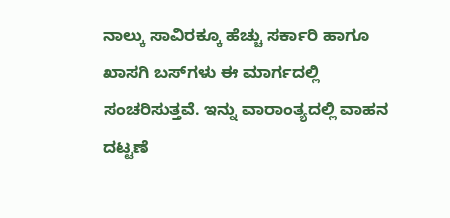ನಾಲ್ಕು ಸಾವಿರಕ್ಕೂ ಹೆಚ್ಚು ಸರ್ಕಾರಿ ಹಾಗೂ ಖಾಸಗಿ ಬಸ್‌‍ಗಳು ಈ ಮಾರ್ಗದಲ್ಲಿ ಸಂಚರಿಸುತ್ತವೆ. ಇನ್ನು ವಾರಾಂತ್ಯದಲ್ಲಿ ವಾಹನ ದಟ್ಟಣೆ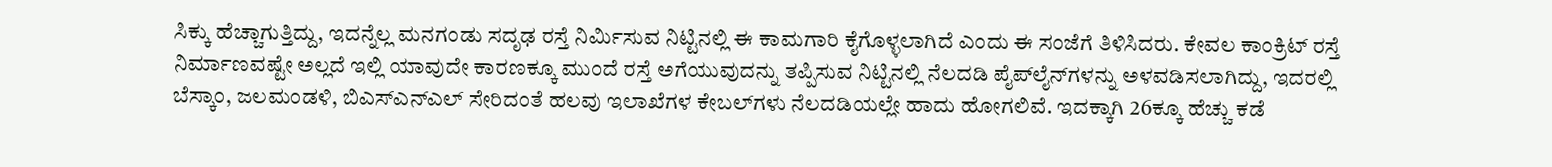ಸಿಕ್ಕು ಹೆಚ್ಚಾಗುತ್ತಿದ್ದು, ಇದನ್ನೆಲ್ಲ ಮನಗಂಡು ಸದೃಢ ರಸ್ತೆ ನಿರ್ಮಿಸುವ ನಿಟ್ಟಿನಲ್ಲಿ ಈ ಕಾಮಗಾರಿ ಕೈಗೊಳ್ಳಲಾಗಿದೆ ಎಂದು ಈ ಸಂಜೆಗೆ ತಿಳಿಸಿದರು. ಕೇವಲ ಕಾಂಕ್ರಿಟ್‌ ರಸ್ತೆ ನಿರ್ಮಾಣವಷ್ಟೇ ಅಲ್ಲದೆ ಇಲ್ಲಿ ಯಾವುದೇ ಕಾರಣಕ್ಕೂ ಮುಂದೆ ರಸ್ತೆ ಅಗೆಯುವುದನ್ನು ತಪ್ಪಿಸುವ ನಿಟ್ಟಿನಲ್ಲಿ ನೆಲದಡಿ ಪೈಪ್‌ಲೈನ್‌ಗಳನ್ನು ಅಳವಡಿಸಲಾಗಿದ್ದು, ಇದರಲ್ಲಿ ಬೆಸ್ಕಾಂ, ಜಲಮಂಡಳಿ, ಬಿಎಸ್‌‍ಎನ್‌ಎಲ್‌ ಸೇರಿದಂತೆ ಹಲವು ಇಲಾಖೆಗಳ ಕೇಬಲ್‌ಗಳು ನೆಲದಡಿಯಲ್ಲೇ ಹಾದು ಹೋಗಲಿವೆ. ಇದಕ್ಕಾಗಿ 26ಕ್ಕೂ ಹೆಚ್ಚು ಕಡೆ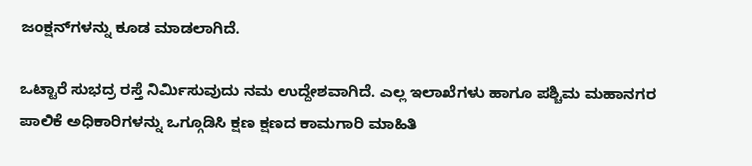ಜಂಕ್ಷನ್‌ಗಳನ್ನು ಕೂಡ ಮಾಡಲಾಗಿದೆ.

ಒಟ್ಟಾರೆ ಸುಭದ್ರ ರಸ್ತೆ ನಿರ್ಮಿಸುವುದು ನಮ ಉದ್ದೇಶವಾಗಿದೆ. ಎಲ್ಲ ಇಲಾಖೆಗಳು ಹಾಗೂ ಪಶ್ಚಿಮ ಮಹಾನಗರ ಪಾಲಿಕೆ ಅಧಿಕಾರಿಗಳನ್ನು ಒಗ್ಗೂಡಿಸಿ ಕ್ಷಣ ಕ್ಷಣದ ಕಾಮಗಾರಿ ಮಾಹಿತಿ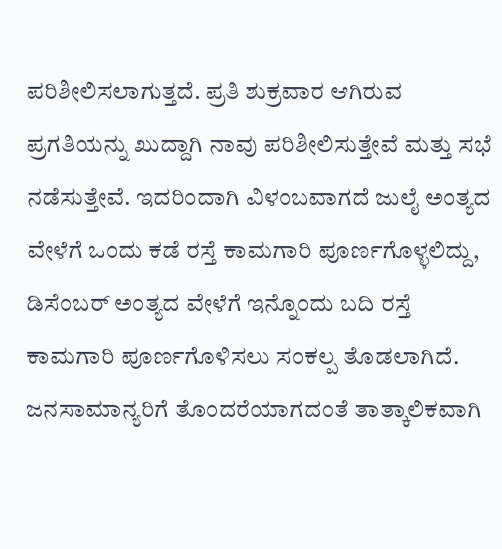ಪರಿಶೀಲಿಸಲಾಗುತ್ತದೆ. ಪ್ರತಿ ಶುಕ್ರವಾರ ಆಗಿರುವ ಪ್ರಗತಿಯನ್ನು ಖುದ್ದಾಗಿ ನಾವು ಪರಿಶೀಲಿಸುತ್ತೇವೆ ಮತ್ತು ಸಭೆ ನಡೆಸುತ್ತೇವೆ. ಇದರಿಂದಾಗಿ ವಿಳಂಬವಾಗದೆ ಜುಲೈ ಅಂತ್ಯದ ವೇಳೆಗೆ ಒಂದು ಕಡೆ ರಸ್ತೆ ಕಾಮಗಾರಿ ಪೂರ್ಣಗೊಳ್ಳಲಿದ್ದು, ಡಿಸೆಂಬರ್‌ ಅಂತ್ಯದ ವೇಳೆಗೆ ಇನ್ನೊಂದು ಬದಿ ರಸ್ತೆ ಕಾಮಗಾರಿ ಪೂರ್ಣಗೊಳಿಸಲು ಸಂಕಲ್ಪ ತೊಡಲಾಗಿದೆ. ಜನಸಾಮಾನ್ಯರಿಗೆ ತೊಂದರೆಯಾಗದಂತೆ ತಾತ್ಕಾಲಿಕವಾಗಿ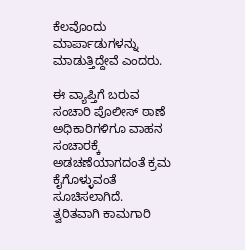ಕೆಲವೊಂದು ಮಾರ್ಪಾಡುಗಳನ್ನು ಮಾಡುತ್ತಿದ್ದೇವೆ ಎಂದರು.

ಈ ವ್ಯಾಪ್ತಿಗೆ ಬರುವ ಸಂಚಾರಿ ಪೊಲೀಸ್‌‍ ಠಾಣೆ ಅಧಿಕಾರಿಗಳಿಗೂ ವಾಹನ ಸಂಚಾರಕ್ಕೆ ಅಡಚಣೆಯಾಗದಂತೆ ಕ್ರಮ ಕೈಗೊಳ್ಳುವಂತೆ ಸೂಚಿಸಲಾಗಿದೆ. ತ್ವರಿತವಾಗಿ ಕಾಮಗಾರಿ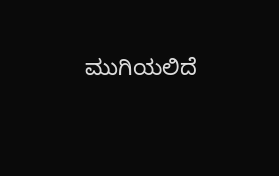ಮುಗಿಯಲಿದೆ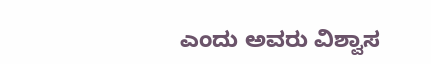ಎಂದು ಅವರು ವಿಶ್ವಾಸ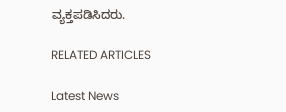ವ್ಯಕ್ತಪಡಿಸಿದರು.

RELATED ARTICLES

Latest News